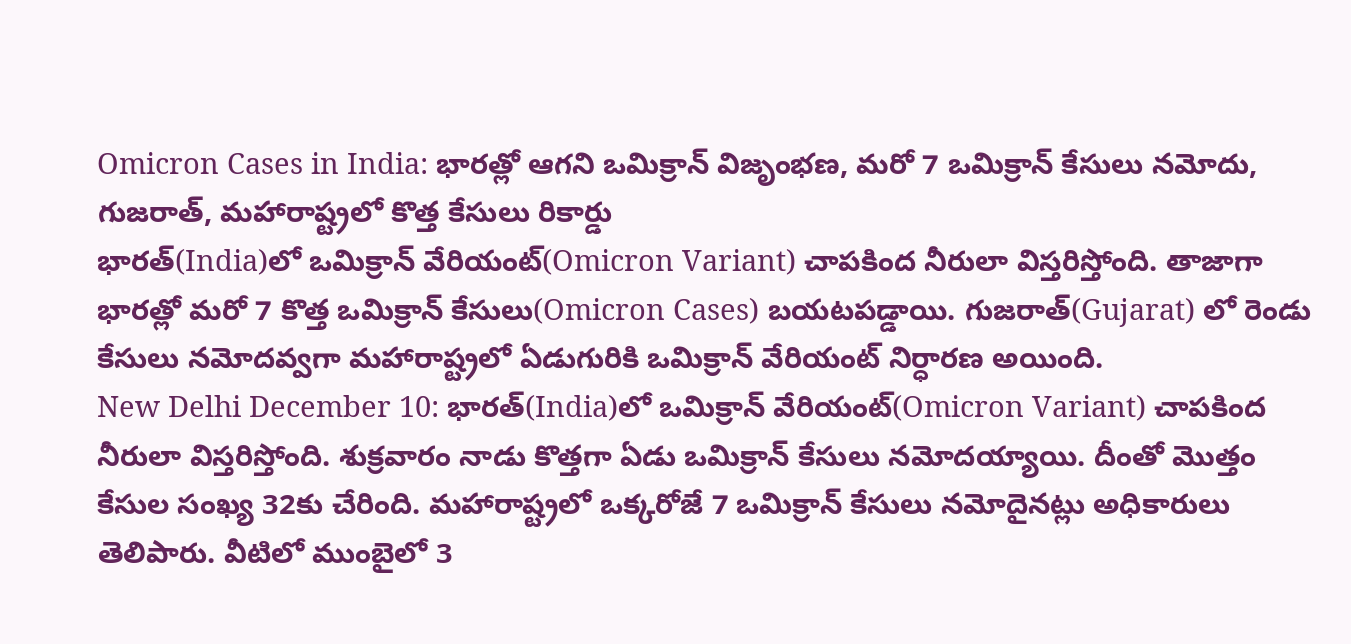Omicron Cases in India: భారత్లో ఆగని ఒమిక్రాన్ విజృంభణ, మరో 7 ఒమిక్రాన్ కేసులు నమోదు, గుజరాత్, మహారాష్ట్రలో కొత్త కేసులు రికార్డు
భారత్(India)లో ఒమిక్రాన్ వేరియంట్(Omicron Variant) చాపకింద నీరులా విస్తరిస్తోంది. తాజాగా భారత్లో మరో 7 కొత్త ఒమిక్రాన్ కేసులు(Omicron Cases) బయటపడ్డాయి. గుజరాత్(Gujarat) లో రెండు కేసులు నమోదవ్వగా మహారాష్ట్రలో ఏడుగురికి ఒమిక్రాన్ వేరియంట్ నిర్ధారణ అయింది.
New Delhi December 10: భారత్(India)లో ఒమిక్రాన్ వేరియంట్(Omicron Variant) చాపకింద నీరులా విస్తరిస్తోంది. శుక్రవారం నాడు కొత్తగా ఏడు ఒమిక్రాన్ కేసులు నమోదయ్యాయి. దీంతో మొత్తం కేసుల సంఖ్య 32కు చేరింది. మహారాష్ట్రలో ఒక్కరోజే 7 ఒమిక్రాన్ కేసులు నమోదైనట్లు అధికారులు తెలిపారు. వీటిలో ముంబైలో 3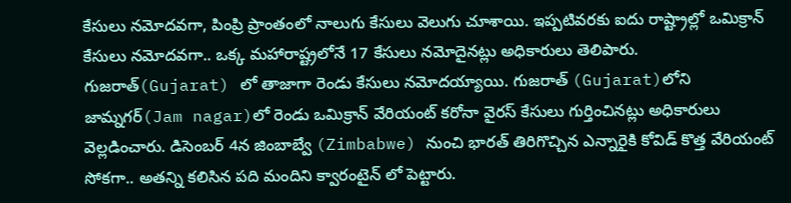కేసులు నమోదవగా, పింప్రి ప్రాంతంలో నాలుగు కేసులు వెలుగు చూశాయి. ఇప్పటివరకు ఐదు రాష్ట్రాల్లో ఒమిక్రాన్ కేసులు నమోదవగా.. ఒక్క మహారాష్ట్రలోనే 17 కేసులు నమోదైనట్లు అధికారులు తెలిపారు.
గుజరాత్(Gujarat) లో తాజాగా రెండు కేసులు నమోదయ్యాయి. గుజరాత్ (Gujarat)లోని జామ్నగర్(Jam nagar)లో రెండు ఒమిక్రాన్ వేరియంట్ కరోనా వైరస్ కేసులు గుర్తించినట్లు అధికారులు వెల్లడించారు. డిసెంబర్ 4న జింబాబ్వే (Zimbabwe) నుంచి భారత్ తిరిగొచ్చిన ఎన్నారైకి కోవిడ్ కొత్త వేరియంట్ సోకగా.. అతన్ని కలిసిన పది మందిని క్వారంటైన్ లో పెట్టారు.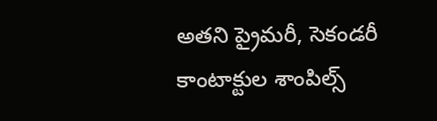అతని ప్రైమరీ, సెకండరీ కాంటాక్టుల శాంపిల్స్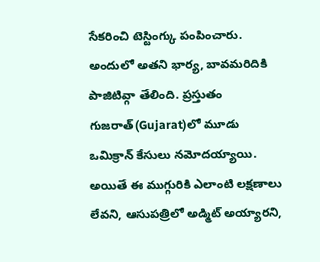సేకరించి టెస్టింగ్కు పంపించారు. అందులో అతని భార్య, బావమరిదికి పాజిటివ్గా తేలింది. ప్రస్తుతం గుజరాత్(Gujarat)లో మూడు ఒమిక్రాన్ కేసులు నమోదయ్యాయి. అయితే ఈ ముగ్గురికి ఎలాంటి లక్షణాలు లేవని, ఆసుపత్రిలో అడ్మిట్ అయ్యారని,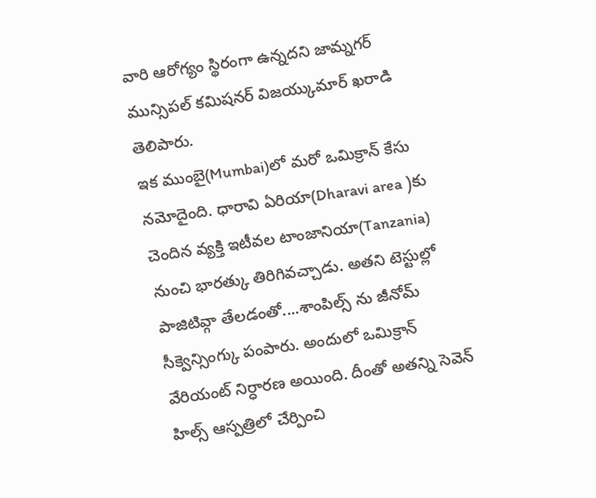వారి ఆరోగ్యం స్థిరంగా ఉన్నదని జామ్నగర్ మున్సిపల్ కమిషనర్ విజయ్కుమార్ ఖరాడి తెలిపారు.
ఇక ముంబై(Mumbai)లో మరో ఒమిక్రాన్ కేసు నమోదైంది. ధారావి ఏరియా(Dharavi area )కు చెందిన వ్యక్తి ఇటీవల టాంజానియా(Tanzania) నుంచి భారత్కు తిరిగివచ్చాడు. అతని టెస్టుల్లో పాజిటివ్గా తేలడంతో....శాంపిల్స్ ను జీనోమ్ సీక్వెన్సింగ్కు పంపారు. అందులో ఒమిక్రాన్ వేరియంట్ నిర్ధారణ అయింది. దీంతో అతన్ని సెవెన్ హిల్స్ ఆస్పత్రిలో చేర్పించి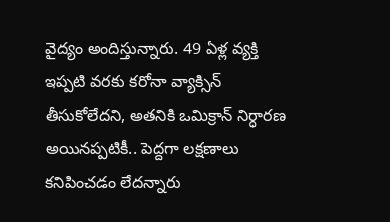వైద్యం అందిస్తున్నారు. 49 ఏళ్ల వ్యక్తి ఇప్పటి వరకు కరోనా వ్యాక్సిన్ తీసుకోలేదని, అతనికి ఒమిక్రాన్ నిర్ధారణ అయినప్పటికీ.. పెద్దగా లక్షణాలు కనిపించడం లేదన్నారు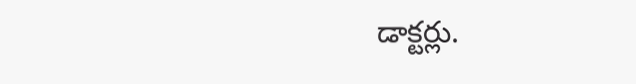డాక్టర్లు.